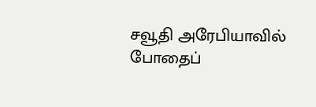சவூதி அரேபியாவில் போதைப்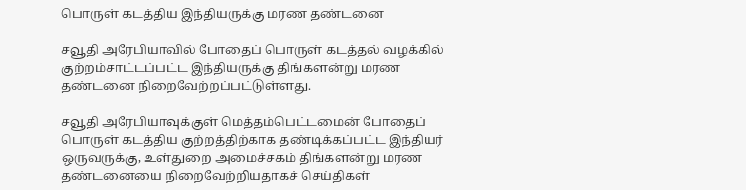பொருள் கடத்திய இந்தியருக்கு மரண தண்டனை

சவூதி அரேபியாவில் போதைப் பொருள் கடத்தல் வழக்கில் குற்றம்சாட்டப்பட்ட இந்தியருக்கு திங்களன்று மரண தண்டனை நிறைவேற்றப்பட்டுள்ளது.

சவூதி அரேபியாவுக்குள் மெத்தம்பெட்டமைன் போதைப் பொருள் கடத்திய குற்றத்திற்காக தண்டிக்கப்பட்ட இந்தியர் ஒருவருக்கு, உள்துறை அமைச்சகம் திங்களன்று மரண தண்டனையை நிறைவேற்றியதாகச் செய்திகள்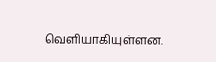வெளியாகியுள்ளன.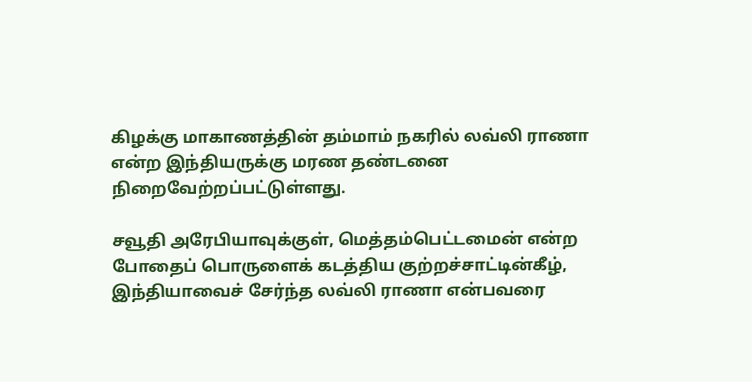கிழக்கு மாகாணத்தின் தம்மாம் நகரில் லவ்லி ராணா என்ற இந்தியருக்கு மரண தண்டனை நிறைவேற்றப்பட்டுள்ளது.

சவூதி அரேபியாவுக்குள், மெத்தம்பெட்டமைன் என்ற போதைப் பொருளைக் கடத்திய குற்றச்சாட்டின்கீழ், இந்தியாவைச் சேர்ந்த லவ்லி ராணா என்பவரை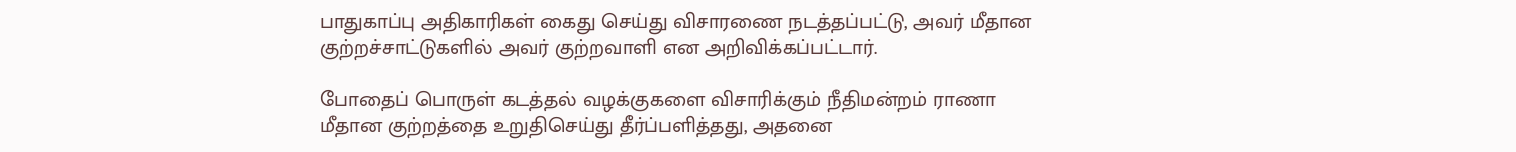பாதுகாப்பு அதிகாரிகள் கைது செய்து விசாரணை நடத்தப்பட்டு, அவர் மீதான குற்றச்சாட்டுகளில் அவர் குற்றவாளி என அறிவிக்கப்பட்டார்.

போதைப் பொருள் கடத்தல் வழக்குகளை விசாரிக்கும் நீதிமன்றம் ராணா மீதான குற்றத்தை உறுதிசெய்து தீர்ப்பளித்தது, அதனை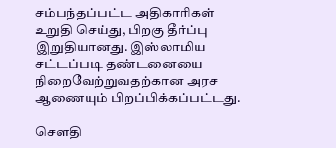சம்பந்தப்பட்ட அதிகாரிகள் உறுதி செய்து, பிறகு தீர்ப்பு இறுதியானது. இஸ்லாமிய சட்டப்படி தண்டனையை நிறைவேற்றுவதற்கான அரச ஆணையும் பிறப்பிக்கப்பட்டது.

சௌதி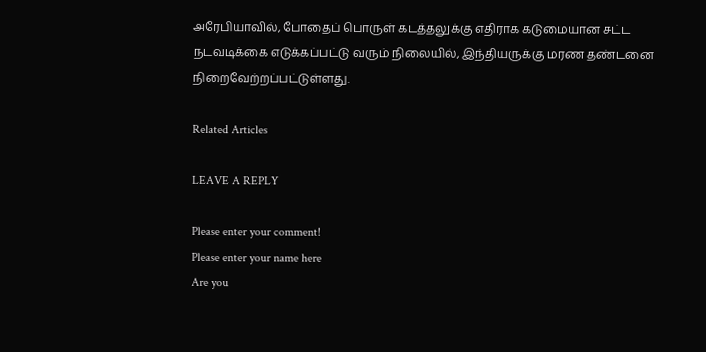அரேபியாவில், போதைப் பொருள் கடத்தலுக்கு எதிராக கடுமையான சட்ட நடவடிக்கை எடுக்கப்பட்டு வரும் நிலையில், இந்தியருக்கு மரண தண்டனை நிறைவேற்றப்பட்டுள்ளது.

Related Articles

LEAVE A REPLY

Please enter your comment!
Please enter your name here
Are you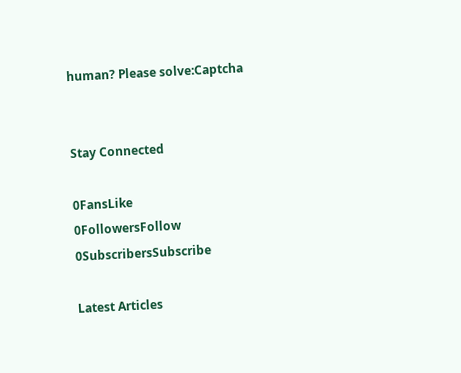human? Please solve:Captcha


Stay Connected

0FansLike
0FollowersFollow
0SubscribersSubscribe

Latest Articles